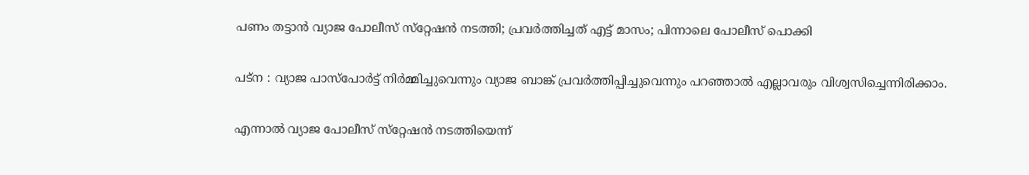പണം തട്ടാന്‍ വ്യാജ പോലീസ് സ്‌റ്റേഷന്‍ നടത്തി; പ്രവര്‍ത്തിച്ചത് എട്ട് മാസം; പിന്നാലെ പോലീസ് പൊക്കി

പട്‌ന : വ്യാജ പാസ്‌പോര്‍ട്ട് നിര്‍മ്മിച്ചുവെന്നും വ്യാജ ബാങ്ക് പ്രവര്‍ത്തിപ്പിച്ചുവെന്നും പറഞ്ഞാല്‍ എല്ലാവരും വിശ്വസിച്ചെന്നിരിക്കാം.

എന്നാല്‍ വ്യാജ പോലീസ് സ്‌റ്റേഷന്‍ നടത്തിയെന്ന്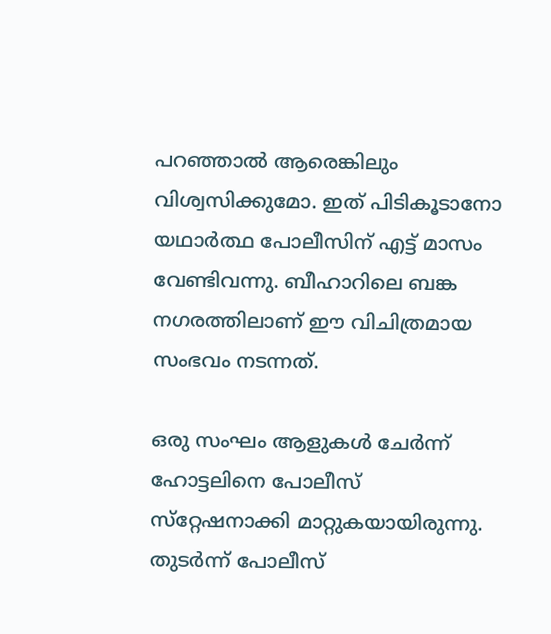പറഞ്ഞാല്‍ ആരെങ്കിലും വിശ്വസിക്കുമോ. ഇത് പിടികൂടാനോ യഥാര്‍ത്ഥ പോലീസിന് എട്ട് മാസം വേണ്ടിവന്നു. ബീഹാറിലെ ബങ്ക നഗരത്തിലാണ് ഈ വിചിത്രമായ സംഭവം നടന്നത്.

ഒരു സംഘം ആളുകള്‍ ചേര്‍ന്ന് ഹോട്ടലിനെ പോലീസ് സ്‌റ്റേഷനാക്കി മാറ്റുകയായിരുന്നു. തുടര്‍ന്ന് പോലീസ്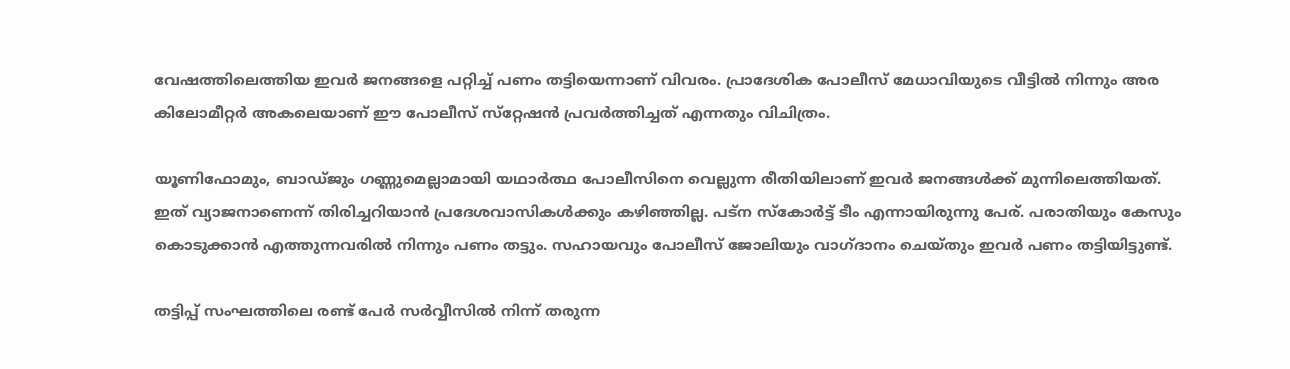വേഷത്തിലെത്തിയ ഇവര്‍ ജനങ്ങളെ പറ്റിച്ച്‌ പണം തട്ടിയെന്നാണ് വിവരം. പ്രാദേശിക പോലീസ് മേധാവിയുടെ വീട്ടില്‍ നിന്നും അര കിലോമീറ്റര്‍ അകലെയാണ് ഈ പോലീസ് സ്‌റ്റേഷന്‍ പ്രവര്‍ത്തിച്ചത് എന്നതും വിചിത്രം.

യൂണിഫോമും, ബാഡ്ജും ഗണ്ണുമെല്ലാമായി യഥാര്‍ത്ഥ പോലീസിനെ വെല്ലുന്ന രീതിയിലാണ് ഇവര്‍ ജനങ്ങള്‍ക്ക് മുന്നിലെത്തിയത്. ഇത് വ്യാജനാണെന്ന് തിരിച്ചറിയാന്‍ പ്രദേശവാസികള്‍ക്കും കഴിഞ്ഞില്ല. പട്‌ന സ്‌കോര്‍ട്ട് ടീം എന്നായിരുന്നു പേര്. പരാതിയും കേസും കൊടുക്കാന്‍ എത്തുന്നവരില്‍ നിന്നും പണം തട്ടും. സഹായവും പോലീസ് ജോലിയും വാഗ്ദാനം ചെയ്തും ഇവര്‍ പണം തട്ടിയിട്ടുണ്ട്.

തട്ടിപ്പ് സംഘത്തിലെ രണ്ട് പേര്‍ സര്‍വ്വീസില്‍ നിന്ന് തരുന്ന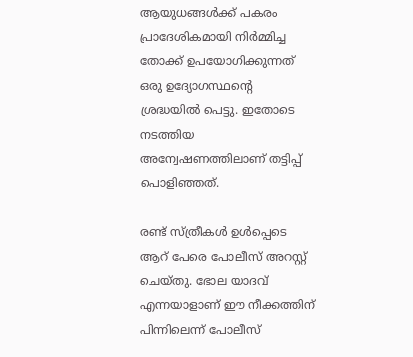ആയുധങ്ങള്‍ക്ക് പകരം പ്രാദേശികമായി നിര്‍മ്മിച്ച തോക്ക് ഉപയോഗിക്കുന്നത് ഒരു ഉദ്യോഗസ്ഥന്റെ ശ്രദ്ധയില്‍ പെട്ടു. ഇതോടെ നടത്തിയ അന്വേഷണത്തിലാണ് തട്ടിപ്പ് പൊളിഞ്ഞത്.

രണ്ട് സ്ത്രീകള്‍ ഉള്‍പ്പെടെ ആറ് പേരെ പോലീസ് അറസ്റ്റ് ചെയ്തു. ഭോല യാദവ് എന്നയാളാണ് ഈ നീക്കത്തിന് പിന്നിലെന്ന് പോലീസ്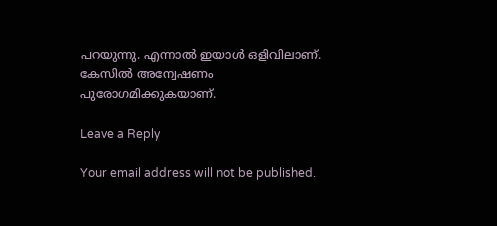പറയുന്നു. എന്നാല്‍ ഇയാള്‍ ഒളിവിലാണ്. കേസില്‍ അന്വേഷണം പുരോഗമിക്കുകയാണ്.

Leave a Reply

Your email address will not be published.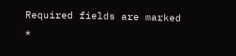Required fields are marked *